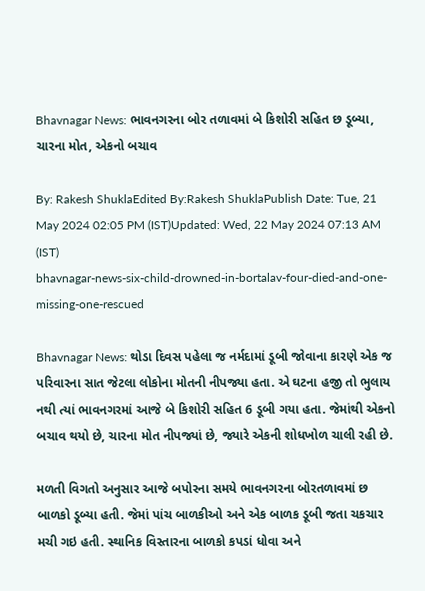Bhavnagar News: ભાવનગરના બોર તળાવમાં બે કિશોરી સહિત છ ડૂબ્યા, ચારના મોત, એકનો બચાવ

By: Rakesh ShuklaEdited By:Rakesh ShuklaPublish Date: Tue, 21 May 2024 02:05 PM (IST)Updated: Wed, 22 May 2024 07:13 AM (IST)
bhavnagar-news-six-child-drowned-in-bortalav-four-died-and-one-missing-one-rescued

Bhavnagar News: થોડા દિવસ પહેલા જ નર્મદામાં ડૂબી જોવાના કારણે એક જ પરિવારના સાત જેટલા લોકોના મોતની નીપજ્યા હતા. એ ઘટના હજી તો ભુલાય નથી ત્યાં ભાવનગરમાં આજે બે કિશોરી સહિત 6 ડૂબી ગયા હતા. જેમાંથી એકનો બચાવ થયો છે, ચારના મોત નીપજ્યાં છે, જ્યારે એકની શોધખોળ ચાલી રહી છે.

મળતી વિગતો અનુસાર આજે બપોરના સમયે ભાવનગરના બોરતળાવમાં છ બાળકો ડૂબ્યા હતી. જેમાં પાંચ બાળકીઓ અને એક બાળક ડૂબી જતા ચકચાર મચી ગઇ હતી. સ્થાનિક વિસ્તારના બાળકો કપડાં ધોવા અને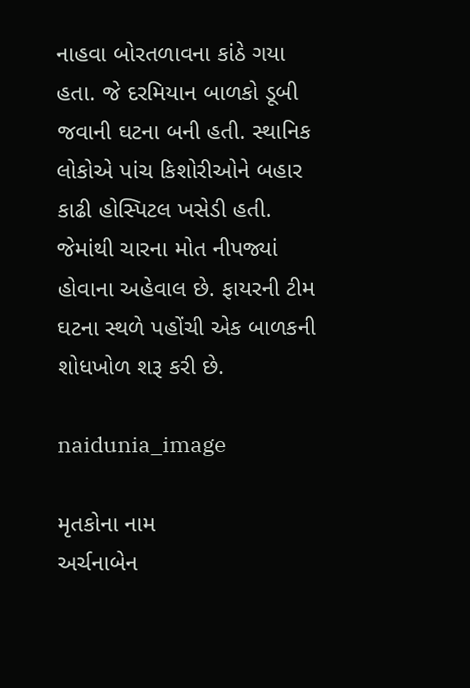નાહવા બોરતળાવના કાંઠે ગયા હતા. જે દરમિયાન બાળકો ડૂબી જવાની ઘટના બની હતી. સ્થાનિક લોકોએ પાંચ કિશોરીઓને બહાર કાઢી હોસ્પિટલ ખસેડી હતી. જેમાંથી ચારના મોત નીપજ્યાં હોવાના અહેવાલ છે. ફાયરની ટીમ ઘટના સ્થળે પહોંચી એક બાળકની શોધખોળ શરૂ કરી છે.

naidunia_image

મૃતકોના નામ
અર્ચનાબેન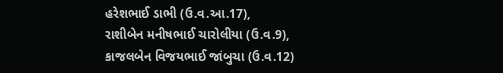હરેશભાઈ ડાભી (ઉ.વ.આ.17),
રાશીબેન મનીષભાઈ ચારોલીયા (ઉ.વ.9),
કાજલબેન વિજયભાઈ જાંબુચા (ઉ.વ.12)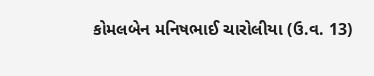કોમલબેન મનિષભાઈ ચારોલીયા (ઉ.વ. 13)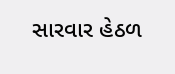સારવાર હેઠળ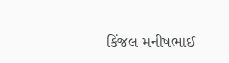કિંજલ મનીષભાઈ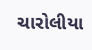ચારોલીયા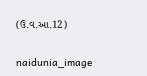(ઉ.વ.આ.12)

naidunia_image